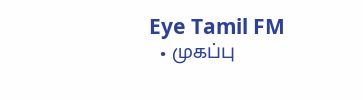Eye Tamil FM
  • முகப்பு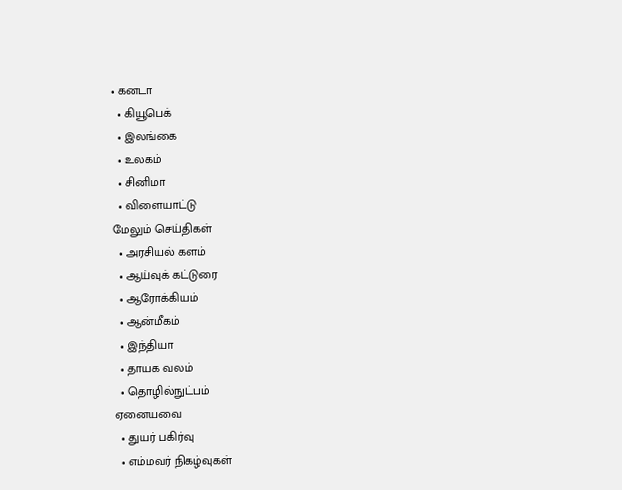• கனடா
  • கியூபெக்
  • இலங்கை
  • உலகம்
  • சினிமா
  • விளையாட்டு
மேலும் செய்திகள்
  • அரசியல் களம்
  • ஆய்வுக் கட்டுரை
  • ஆரோக்கியம்
  • ஆன்மீகம்
  • இந்தியா
  • தாயக வலம்
  • தொழில்நுட்பம்
ஏனையவை
  • துயர் பகிர்வு
  • எம்மவர் நிகழ்வுகள்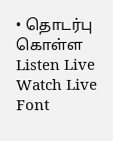• தொடர்பு கொள்ள
Listen Live
Watch Live
Font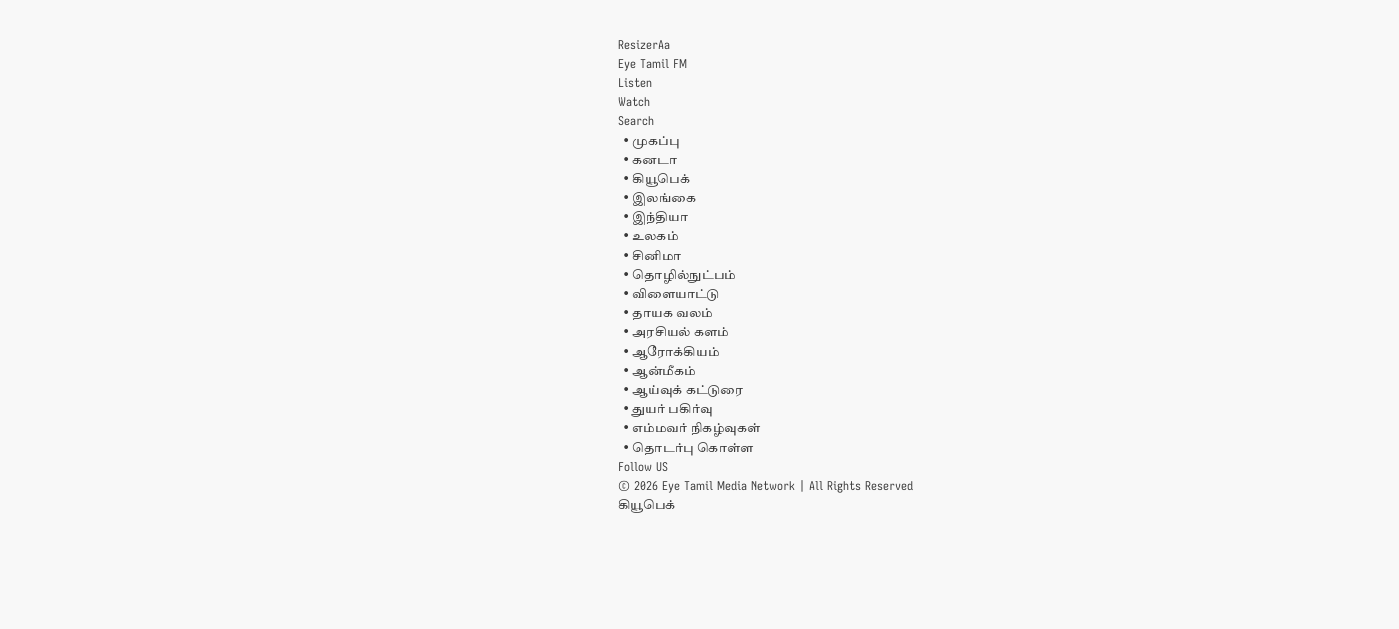ResizerAa
Eye Tamil FM
Listen
Watch
Search
  • முகப்பு
  • கனடா
  • கியூபெக்
  • இலங்கை
  • இந்தியா
  • உலகம்
  • சினிமா
  • தொழில்நுட்பம்
  • விளையாட்டு
  • தாயக வலம்
  • அரசியல் களம்
  • ஆரோக்கியம்
  • ஆன்மீகம்
  • ஆய்வுக் கட்டுரை
  • துயர் பகிர்வு
  • எம்மவர் நிகழ்வுகள்
  • தொடர்பு கொள்ள
Follow US
© 2026 Eye Tamil Media Network | All Rights Reserved
கியூபெக்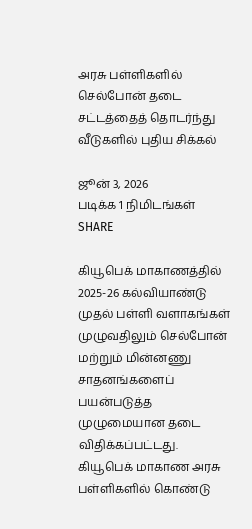அரசு பள்ளிகளில் செல்போன் தடை சட்டத்தைத் தொடர்ந்து வீடுகளில் புதிய சிக்கல்

ஜூன் 3, 2026
படிக்க 1 நிமிடங்கள்
SHARE

கியூபெக் மாகாணத்தில் 2025-26 கல்வியாண்டு முதல் பள்ளி வளாகங்கள் முழுவதிலும் செல்போன் மற்றும் மின்னணு சாதனங்களைப் பயன்படுத்த முழுமையான தடை விதிக்கப்பட்டது. கியூபெக் மாகாண அரசு பள்ளிகளில் கொண்டு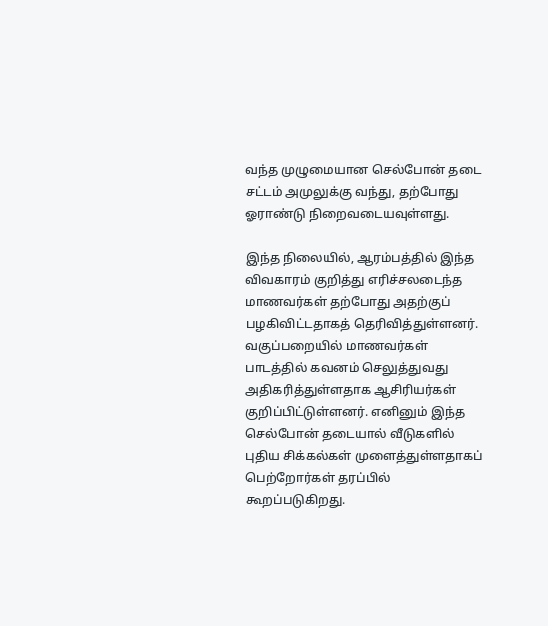வந்த முழுமையான செல்போன் தடை சட்டம் அமுலுக்கு வந்து, தற்போது ஓராண்டு நிறைவடையவுள்ளது.

இந்த நிலையில், ஆரம்பத்தில் இந்த விவகாரம் குறித்து எரிச்சலடைந்த மாணவர்கள் தற்போது அதற்குப் பழகிவிட்டதாகத் தெரிவித்துள்ளனர். வகுப்பறையில் மாணவர்கள் பாடத்தில் கவனம் செலுத்துவது அதிகரித்துள்ளதாக ஆசிரியர்கள் குறிப்பிட்டுள்ளனர். எனினும் இந்த செல்போன் தடையால் வீடுகளில் புதிய சிக்கல்கள் முளைத்துள்ளதாகப் பெற்றோர்கள் தரப்பில் கூறப்படுகிறது.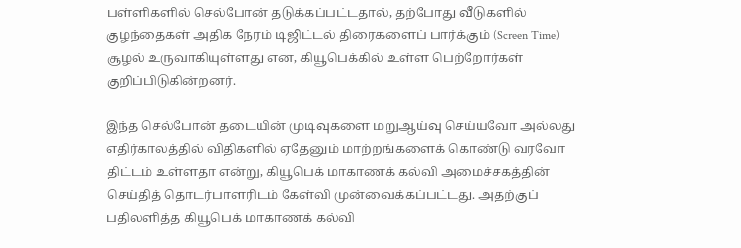பள்ளிகளில் செல்போன் தடுக்கப்பட்டதால், தற்போது வீடுகளில் குழந்தைகள் அதிக நேரம் டிஜிட்டல் திரைகளைப் பார்க்கும் (Screen Time) சூழல் உருவாகியுள்ளது என, கியூபெக்கில் உள்ள பெற்றோர்கள் குறிப்பிடுகின்றனர்.

இந்த செல்போன் தடையின் முடிவுகளை மறுஆய்வு செய்யவோ அல்லது எதிர்காலத்தில் விதிகளில் ஏதேனும் மாற்றங்களைக் கொண்டு வரவோ திட்டம் உள்ளதா என்று, கியூபெக் மாகாணக் கல்வி அமைச்சகத்தின்
செய்தித் தொடர்பாளரிடம் கேள்வி முன்வைக்கப்பட்டது. அதற்குப் பதிலளித்த கியூபெக் மாகாணக் கல்வி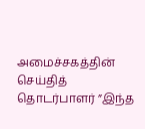அமைச்சகத்தின் செய்தித் தொடர்பாளர் ”இந்த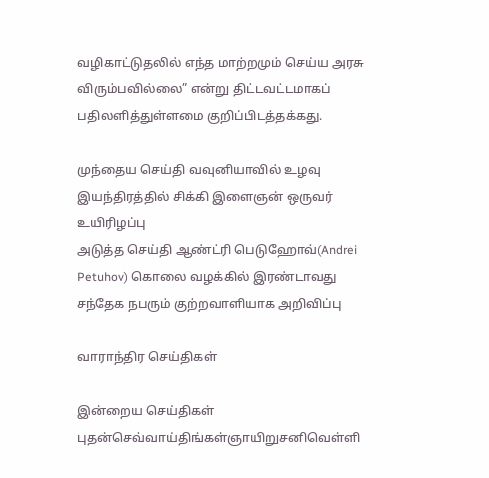வழிகாட்டுதலில் எந்த மாற்றமும் செய்ய அரசு விரும்பவில்லை” என்று திட்டவட்டமாகப் பதிலளித்துள்ளமை குறிப்பிடத்தக்கது.

முந்தைய செய்தி வவுனியாவில் உழவு இயந்திரத்தில் சிக்கி இளைஞன் ஒருவர் உயிரிழப்பு
அடுத்த செய்தி ஆண்ட்ரி பெடுஹோவ்(Andrei Petuhov) கொலை வழக்கில் இரண்டாவது சந்தேக நபரும் குற்றவாளியாக அறிவிப்பு

வாராந்திர செய்திகள்

இன்றைய செய்திகள்
புதன்செவ்வாய்திங்கள்ஞாயிறுசனிவெள்ளி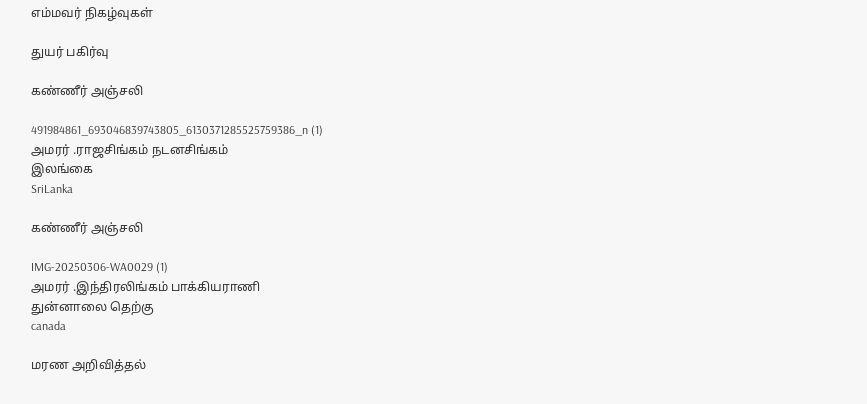எம்மவர் நிகழ்வுகள்

துயர் பகிர்வு

கண்ணீர் அஞ்சலி

491984861_693046839743805_6130371285525759386_n (1)
அமரர் .ராஜசிங்கம் நடனசிங்கம்
இலங்கை
SriLanka

கண்ணீர் அஞ்சலி

IMG-20250306-WA0029 (1)
அமரர் .இந்திரலிங்கம் பாக்கியராணி
துன்னாலை தெற்கு
canada

மரண அறிவித்தல்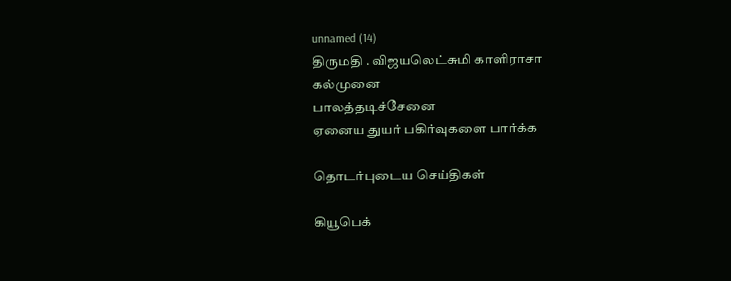unnamed (14)
திருமதி . விஜயலெட்சுமி காளிராசா
கல்முனை
பாலத்தடிச்சேனை
ஏனைய துயர் பகிர்வுகளை பார்க்க

தொடர்புடைய செய்திகள்

கியூபெக்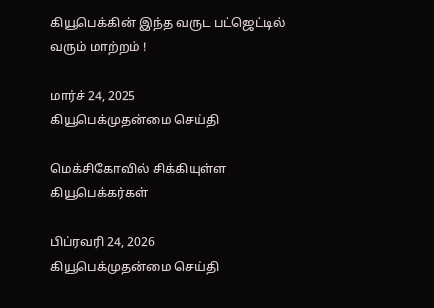கியூபெக்கின் இந்த வருட பட்ஜெட்டில் வரும் மாற்றம் !

மார்ச் 24, 2025
கியூபெக்முதன்மை செய்தி

மெக்சிகோவில் சிக்கியுள்ள கியூபெக்கர்கள்

பிப்ரவரி 24, 2026
கியூபெக்முதன்மை செய்தி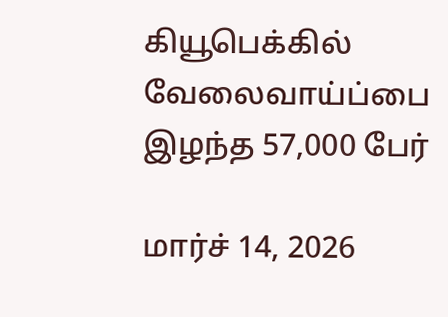கியூபெக்கில் வேலைவாய்ப்பை இழந்த 57,000 பேர்

மார்ச் 14, 2026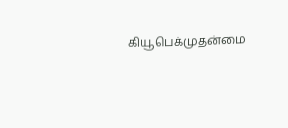கியூபெக்முதன்மை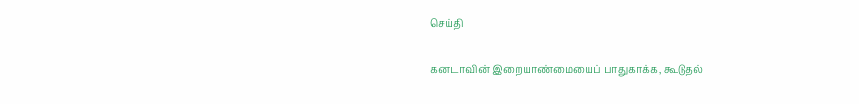செய்தி

கனடாவின் இறையாண்மையைப் பாதுகாக்க, கூடுதல்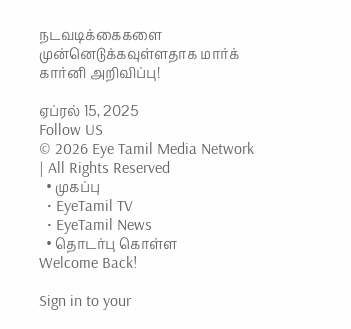நடவடிக்கைகளை முன்னெடுக்கவுள்ளதாக மார்க் கார்னி அறிவிப்பு!

ஏப்ரல் 15, 2025
Follow US
© 2026 Eye Tamil Media Network | All Rights Reserved
  • முகப்பு
  • EyeTamil TV
  • EyeTamil News
  • தொடர்பு கொள்ள
Welcome Back!

Sign in to your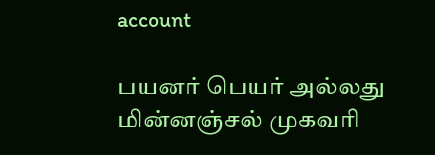account

பயனர் பெயர் அல்லது மின்னஞ்சல் முகவரி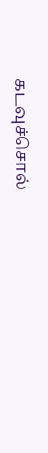கடவுச்சொல்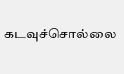கடவுச்சொல்லை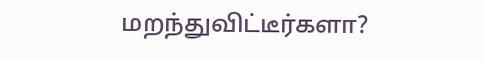மறந்துவிட்டீர்களா?